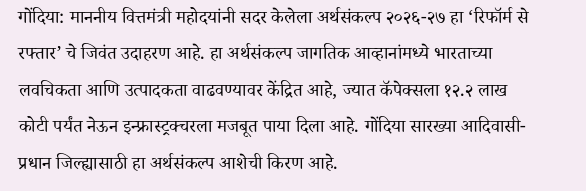गोंदिया: माननीय वित्तमंत्री महोदयांनी सदर केलेला अर्थसंकल्प २०२६-२७ हा ‘रिफॉर्म से रफ्तार’ चे जिवंत उदाहरण आहे. हा अर्थसंकल्प जागतिक आव्हानांमध्ये भारताच्या लवचिकता आणि उत्पादकता वाढवण्यावर केंद्रित आहे, ज्यात कॅपेक्सला १२.२ लाख कोटी पर्यंत नेऊन इन्फ्रास्ट्रक्चरला मजबूत पाया दिला आहे. गोंदिया सारख्या आदिवासी-प्रधान जिल्ह्यासाठी हा अर्थसंकल्प आशेची किरण आहे.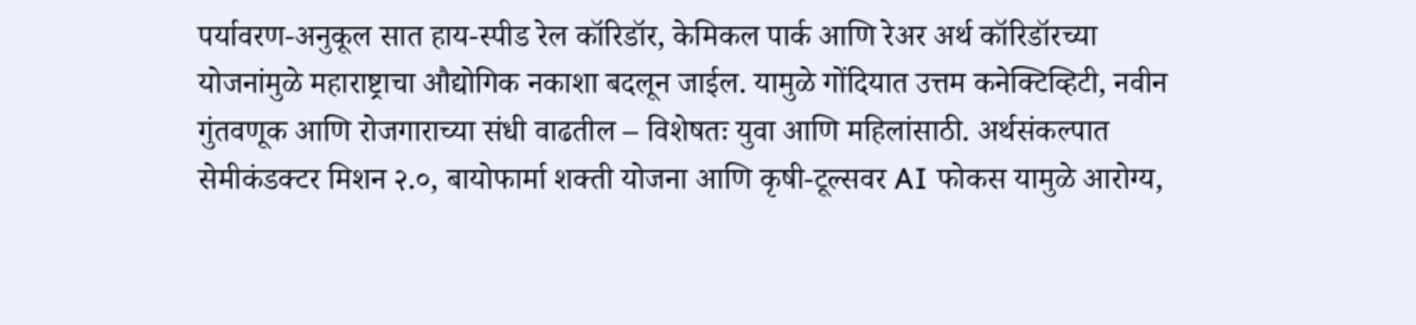पर्यावरण-अनुकूल सात हाय-स्पीड रेल कॉरिडॉर, केमिकल पार्क आणि रेअर अर्थ कॉरिडॉरच्या योजनांमुळे महाराष्ट्राचा औद्योगिक नकाशा बदलून जाईल. यामुळे गोंदियात उत्तम कनेक्टिव्हिटी, नवीन गुंतवणूक आणि रोजगाराच्या संधी वाढतील – विशेषतः युवा आणि महिलांसाठी. अर्थसंकल्पात सेमीकंडक्टर मिशन २.०, बायोफार्मा शक्ती योजना आणि कृषी-टूल्सवर AI फोकस यामुळे आरोग्य,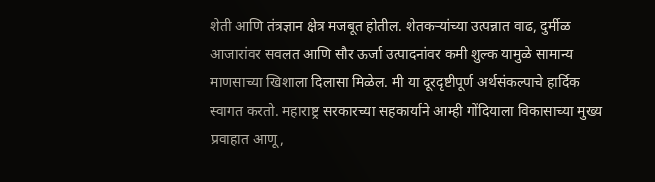शेती आणि तंत्रज्ञान क्षेत्र मजबूत होतील. शेतकऱ्यांच्या उत्पन्नात वाढ, दुर्मीळ आजारांवर सवलत आणि सौर ऊर्जा उत्पादनांवर कमी शुल्क यामुळे सामान्य माणसाच्या खिशाला दिलासा मिळेल. मी या दूरदृष्टीपूर्ण अर्थसंकल्पाचे हार्दिक स्वागत करतो. महाराष्ट्र सरकारच्या सहकार्याने आम्ही गोंदियाला विकासाच्या मुख्य प्रवाहात आणू,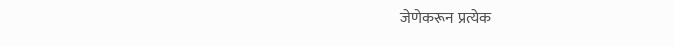जेणेकरून प्रत्येक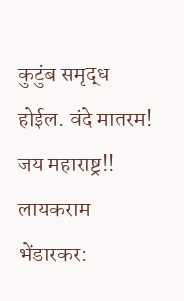कुटुंब समृद्ध होईल. वंदे मातरम! जय महाराष्ट्र!!
लायकराम भेंडारकर: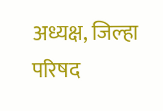अध्यक्ष, जिल्हा परिषद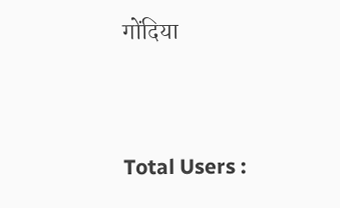गोंदिया




Total Users :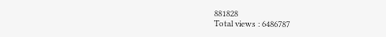881828
Total views : 6486787